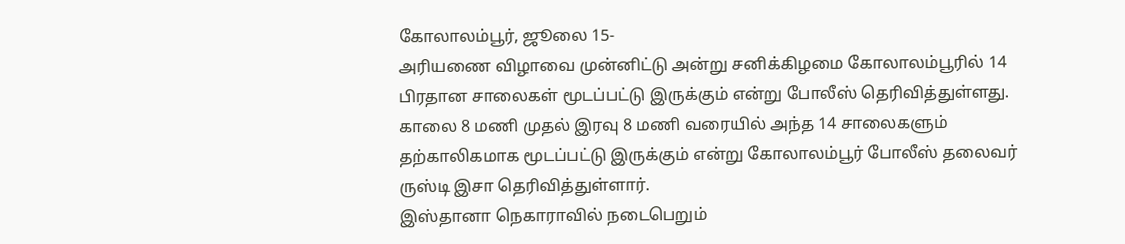கோலாலம்பூர், ஜூலை 15-
அரியணை விழாவை முன்னிட்டு அன்று சனிக்கிழமை கோலாலம்பூரில் 14 பிரதான சாலைகள் மூடப்பட்டு இருக்கும் என்று போலீஸ் தெரிவித்துள்ளது.
காலை 8 மணி முதல் இரவு 8 மணி வரையில் அந்த 14 சாலைகளும் தற்காலிகமாக மூடப்பட்டு இருக்கும் என்று கோலாலம்பூர் போலீஸ் தலைவர் ருஸ்டி இசா தெரிவித்துள்ளார்.
இஸ்தானா நெகாராவில் நடைபெறும்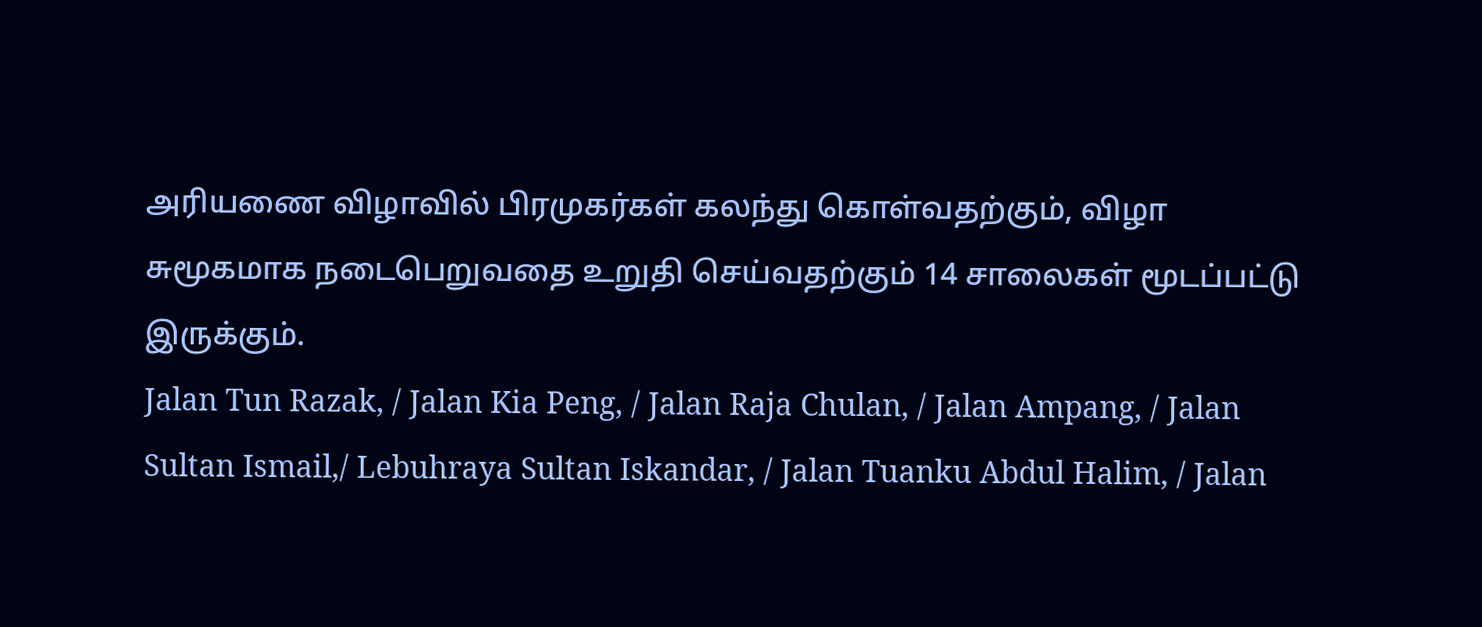அரியணை விழாவில் பிரமுகர்கள் கலந்து கொள்வதற்கும், விழா சுமூகமாக நடைபெறுவதை உறுதி செய்வதற்கும் 14 சாலைகள் மூடப்பட்டு இருக்கும்.
Jalan Tun Razak, / Jalan Kia Peng, / Jalan Raja Chulan, / Jalan Ampang, / Jalan Sultan Ismail,/ Lebuhraya Sultan Iskandar, / Jalan Tuanku Abdul Halim, / Jalan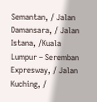Semantan, / Jalan Damansara, / Jalan Istana, /Kuala Lumpur – Seremban Expresway, / Jalan Kuching, /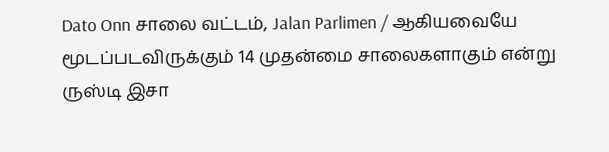Dato Onn சாலை வட்டம், Jalan Parlimen / ஆகியவையே மூடப்படவிருக்கும் 14 முதன்மை சாலைகளாகும் என்று ருஸ்டி இசா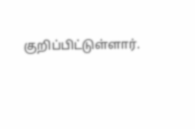குறிப்பிட்டுள்ளார்.